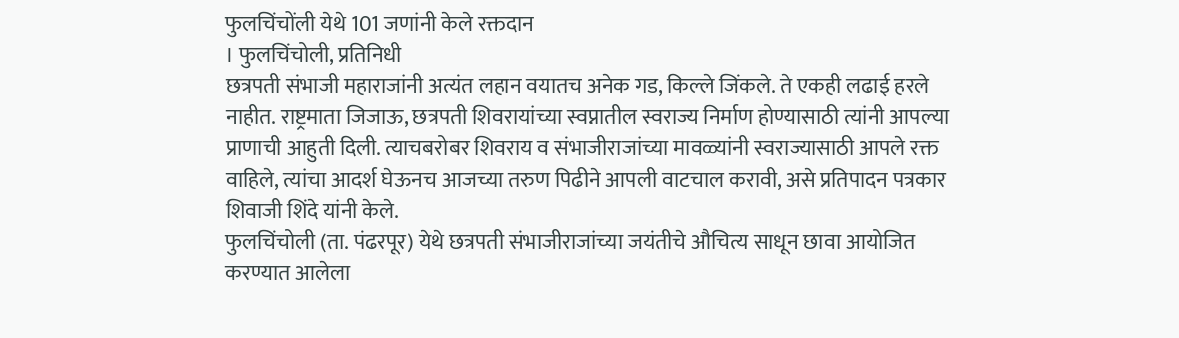फुलचिंचोंली येथे 101 जणांनी केले रक्तदान
। फुलचिंचोली, प्रतिनिधी
छत्रपती संभाजी महाराजांनी अत्यंत लहान वयातच अनेक गड, किल्ले जिंकले. ते एकही लढाई हरले नाहीत. राष्ट्रमाता जिजाऊ, छत्रपती शिवरायांच्या स्वप्नातील स्वराज्य निर्माण होण्यासाठी त्यांनी आपल्या प्राणाची आहुती दिली. त्याचबरोबर शिवराय व संभाजीराजांच्या मावळ्यांनी स्वराज्यासाठी आपले रक्त वाहिले, त्यांचा आदर्श घेऊनच आजच्या तरुण पिढीने आपली वाटचाल करावी, असे प्रतिपादन पत्रकार शिवाजी शिंदे यांनी केले.
फुलचिंचोली (ता. पंढरपूर) येथे छत्रपती संभाजीराजांच्या जयंतीचे औचित्य साधून छावा आयोजित करण्यात आलेला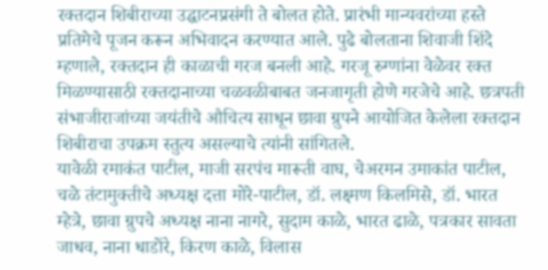रक्तदान शिबीराच्या उद्घाटनप्रसंगी ते बोलत होते. प्रारंभी मान्यवरांच्या हस्ते प्रतिमेचे पूजन करून अभिवादन करण्यात आले. पुढे बोलताना शिवाजी शिंदे म्हणाले, रक्तदान ही काळाची गरज बनली आहे. गरजू रुग्णांना वेळेवर रक्त मिळण्यासाठी रक्तदानाच्या चळवळीबाबत जनजागृती होणे गरजेचे आहे. छत्रपती संभाजीराजांच्या जयंतीचे औचित्य साधून छावा ग्रुपने आयोजित केलेला रक्तदान शिबीराचा उपक्रम स्तुत्य असल्याचे त्यांनी सांगितले.
यावेळी रमाकंत पाटील, माजी सरपंच मारूती वाघ, चेअरमन उमाकांत पाटील, चळे तंटामुक्तीचे अध्यक्ष दत्ता मोरे-पाटील, डॉ. लक्ष्मण किलमिसे, डॉ. भारत म्हेत्रे, छावा ग्रुपचे अध्यक्ष नाना नागरे, सुदाम काळे, भारत ढाळे, पत्रकार सावता जाधव, नाना धाडोंरे, किरण काळे, विलास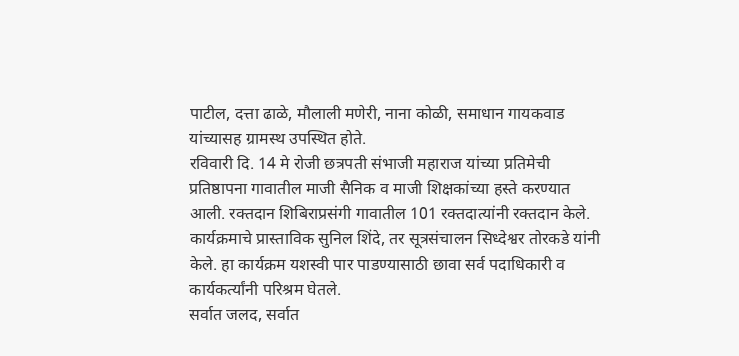पाटील, दत्ता ढाळे, मौलाली मणेरी, नाना कोळी, समाधान गायकवाड यांच्यासह ग्रामस्थ उपस्थित होते.
रविवारी दि. 14 मे रोजी छत्रपती संभाजी महाराज यांच्या प्रतिमेची प्रतिष्ठापना गावातील माजी सैनिक व माजी शिक्षकांच्या हस्ते करण्यात आली. रक्तदान शिबिराप्रसंगी गावातील 101 रक्तदात्यांनी रक्तदान केले. कार्यक्रमाचे प्रास्ताविक सुनिल शिंदे, तर सूत्रसंचालन सिध्देश्वर तोरकडे यांनी केले. हा कार्यक्रम यशस्वी पार पाडण्यासाठी छावा सर्व पदाधिकारी व कार्यकर्त्यांनी परिश्रम घेतले.
सर्वात जलद, सर्वात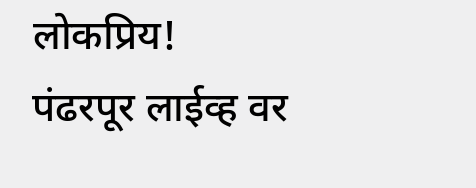लोकप्रिय!
पंढरपूर लाईव्ह वर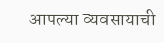आपल्या व्यवसायाची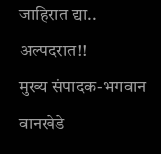जाहिरात द्या..
अल्पदरात!!
मुख्य संपादक-भगवान वानखेडे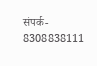संपर्क- 8308838111